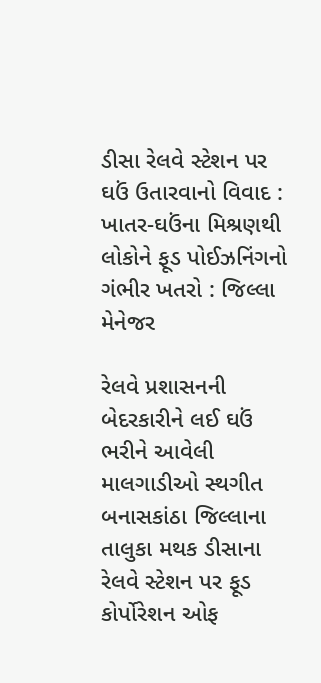ડીસા રેલવે સ્ટેશન પર ઘઉં ઉતારવાનો વિવાદ : ખાતર-ઘઉંના મિશ્રણથી લોકોને ફૂડ પોઈઝનિંગનો ગંભીર ખતરો : જિલ્લા મેનેજર

રેલવે પ્રશાસનની બેદરકારીને લઈ ઘઉં ભરીને આવેલી માલગાડીઓ સ્થગીત
બનાસકાંઠા જિલ્લાના તાલુકા મથક ડીસાના રેલવે સ્ટેશન પર ફૂડ કોર્પોરેશન ઓફ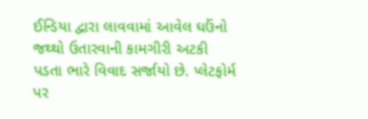ઈન્ડિયા દ્વારા લાવવામાં આવેલ ઘઉંનો જથ્થો ઉતારવાની કામગીરી અટકી પડતા ભારે વિવાદ સર્જાયો છે. પ્લેટફોર્મ પર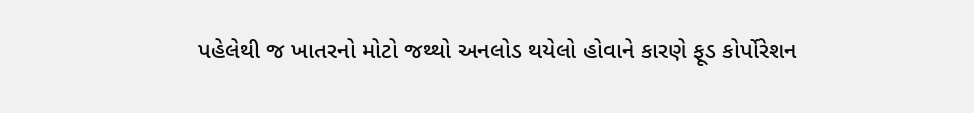પહેલેથી જ ખાતરનો મોટો જથ્થો અનલોડ થયેલો હોવાને કારણે ફૂડ કોર્પોરેશન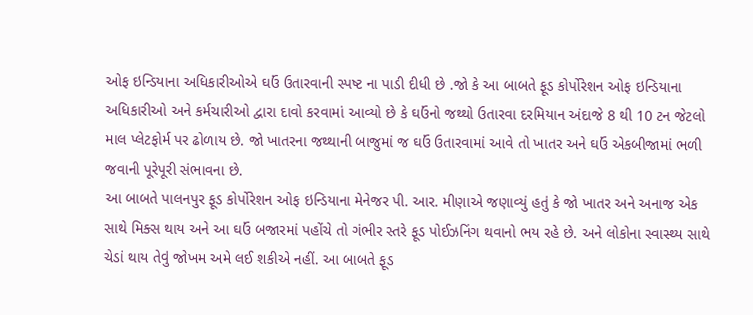ઓફ ઇન્ડિયાના અધિકારીઓએ ઘઉં ઉતારવાની સ્પષ્ટ ના પાડી દીધી છે .જો કે આ બાબતે ફૂડ કોર્પોરેશન ઓફ ઇન્ડિયાના અધિકારીઓ અને કર્મચારીઓ દ્વારા દાવો કરવામાં આવ્યો છે કે ઘઉંનો જથ્થો ઉતારવા દરમિયાન અંદાજે 8 થી 10 ટન જેટલો માલ પ્લેટફોર્મ પર ઢોળાય છે. જો ખાતરના જથ્થાની બાજુમાં જ ઘઉં ઉતારવામાં આવે તો ખાતર અને ઘઉં એકબીજામાં ભળી જવાની પૂરેપૂરી સંભાવના છે.
આ બાબતે પાલનપુર ફૂડ કોર્પોરેશન ઓફ ઇન્ડિયાના મેનેજર પી. આર. મીણાએ જણાવ્યું હતું કે જો ખાતર અને અનાજ એક સાથે મિક્સ થાય અને આ ઘઉં બજારમાં પહોંચે તો ગંભીર સ્તરે ફૂડ પોઈઝનિંગ થવાનો ભય રહે છે. અને લોકોના સ્વાસ્થ્ય સાથે ચેડાં થાય તેવું જોખમ અમે લઈ શકીએ નહીં. આ બાબતે ફૂડ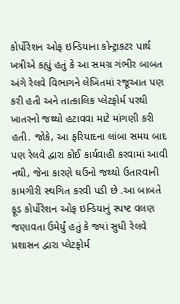કોર્પોરેશન ઓફ ઇન્ડિયાના કોન્ટ્રાકટર પાર્થ ખત્રીએ કહ્યું હતું કે આ સમગ્ર ગંભીર બાબત અંગે રેલવે વિભાગને લેખિતમાં રજૂઆત પણ કરી હતી અને તાત્કાલિક પ્લેટફોર્મ પરથી ખાતરનો જથ્થો હટાવવા માટે માંગણી કરી હતી. જોકે, આ ફરિયાદના લાંબા સમય બાદ પણ રેલવે દ્વારા કોઈ કાર્યવાહી કરવામાં આવી નથી, જેના કારણે ઘઉંનો જથ્થો ઉતારવાની કામગીરી સ્થગિત કરવી પડી છે .આ બાબતે ફૂડ કોર્પોરેશન ઓફ ઇન્ડિયાનું સ્પષ્ટ વલણ જણાવતા ઉમેર્યું હતું કે જ્યાં સુધી રેલવે પ્રશાસન દ્વારા પ્લેટફોર્મ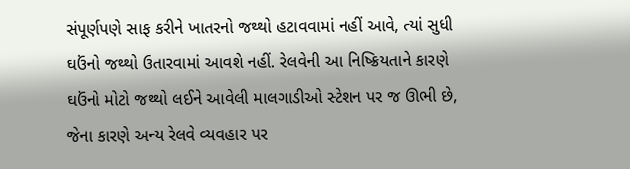સંપૂર્ણપણે સાફ કરીને ખાતરનો જથ્થો હટાવવામાં નહીં આવે, ત્યાં સુધી ઘઉંનો જથ્થો ઉતારવામાં આવશે નહીં. રેલવેની આ નિષ્ક્રિયતાને કારણે ઘઉંનો મોટો જથ્થો લઈને આવેલી માલગાડીઓ સ્ટેશન પર જ ઊભી છે, જેના કારણે અન્ય રેલવે વ્યવહાર પર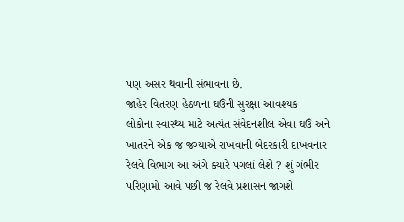પણ અસર થવાની સંભાવના છે.
જાહેર વિતરણ હેઠળના ઘઉંની સુરક્ષા આવશ્યક
લોકોના સ્વાસ્થ્ય માટે અત્યંત સંવેદનશીલ એવા ઘઉં અને ખાતરને એક જ જગ્યાએ રાખવાની બેદરકારી દાખવનાર રેલવે વિભાગ આ અંગે ક્યારે પગલાં લેશે ? શું ગંભીર પરિણામો આવે પછી જ રેલવે પ્રશાસન જાગશે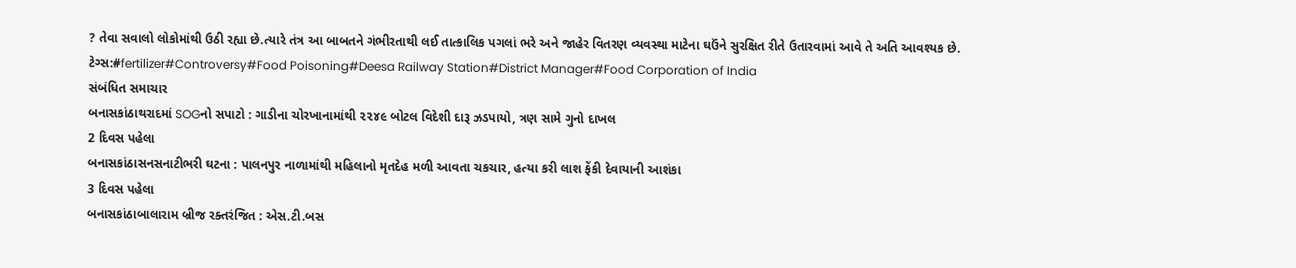? તેવા સવાલો લોકોમાંથી ઉઠી રહ્યા છે.ત્યારે તંત્ર આ બાબતને ગંભીરતાથી લઈ તાત્કાલિક પગલાં ભરે અને જાહેર વિતરણ વ્યવસ્થા માટેના ઘઉંને સુરક્ષિત રીતે ઉતારવામાં આવે તે અતિ આવશ્યક છે.
ટેગ્સ:#fertilizer#Controversy#Food Poisoning#Deesa Railway Station#District Manager#Food Corporation of India
સંબંધિત સમાચાર
બનાસકાંઠાથરાદમાં SOGનો સપાટો : ગાડીના ચોરખાનામાંથી ૨૨૪૯ બોટલ વિદેશી દારૂ ઝડપાયો, ત્રણ સામે ગુનો દાખલ
2 દિવસ પહેલા
બનાસકાંઠાસનસનાટીભરી ઘટના : પાલનપુર નાળામાંથી મહિલાનો મૃતદેહ મળી આવતા ચકચાર, હત્યા કરી લાશ ફેંકી દેવાયાની આશંકા
3 દિવસ પહેલા
બનાસકાંઠાબાલારામ બ્રીજ રક્તરંજિત : એસ.ટી.બસ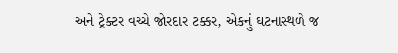અને ટ્રેક્ટર વચ્ચે જોરદાર ટક્કર, એકનું ઘટનાસ્થળે જ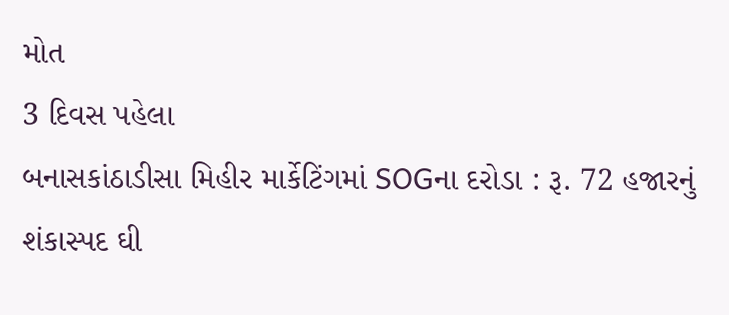મોત
3 દિવસ પહેલા
બનાસકાંઠાડીસા મિહીર માર્કેટિંગમાં SOGના દરોડા : રૂ. 72 હજારનું શંકાસ્પદ ઘી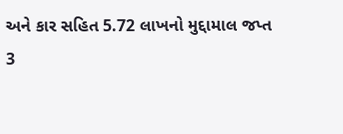અને કાર સહિત 5.72 લાખનો મુદ્દામાલ જપ્ત
3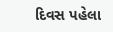દિવસ પહેલા